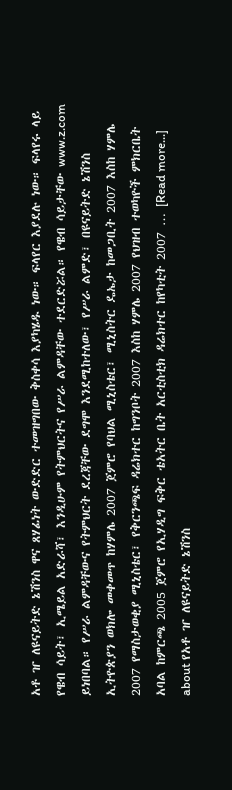አቶ ዠ ለዩናይትድ ኔሽንስ ዋና ጸሃፊነት ውድድር ተመዝግበው ቅስቀሳ እያካሄዱ ነው። ፍላየር እያደሉ ነው። ፍላየሩ ላይ የዌብ ሳይት፣ ኢሜይል አድራሻ፣ እንዲሁም የትምህርትና የሥራ ልምዳቸው ተደርድሯል። የዌብ ሳይታቸው www.z.com ይነበባል። የሥራ ልምዳቸውና የትምህርት ደረጃቸው ደግሞ እንደሚከተለው፣ የሥራ ልምድ፣ በዩናይትድ ኔሽንስ ኢትዮጵያን ወክሎ መቀመጥ ከሃምሌ 2007 ጀምሮ የባህል ሚኒስቴር፣ ሚኒስትር ዴኤታ ከመጋቢት 2007 እስከ ሃምሌ 2007 የማስታወቂያ ሚኒስቴር፣ የቅርንጫፍ ዳሬክተር ከግንቦት 2007 እስከ ሃምሌ 2007 የህዝብ ተወካዮች ምክርቤት አባል ከምርጫ 2005 ጀምሮ የኢሃዲግ ፍቅር ቴአትር ቤት አርቲስቲክ ዳሬክተር ከየካቲት 2007 … [Read more...] about የአቶ ዠ ለዩናይትድ ኔሽንስ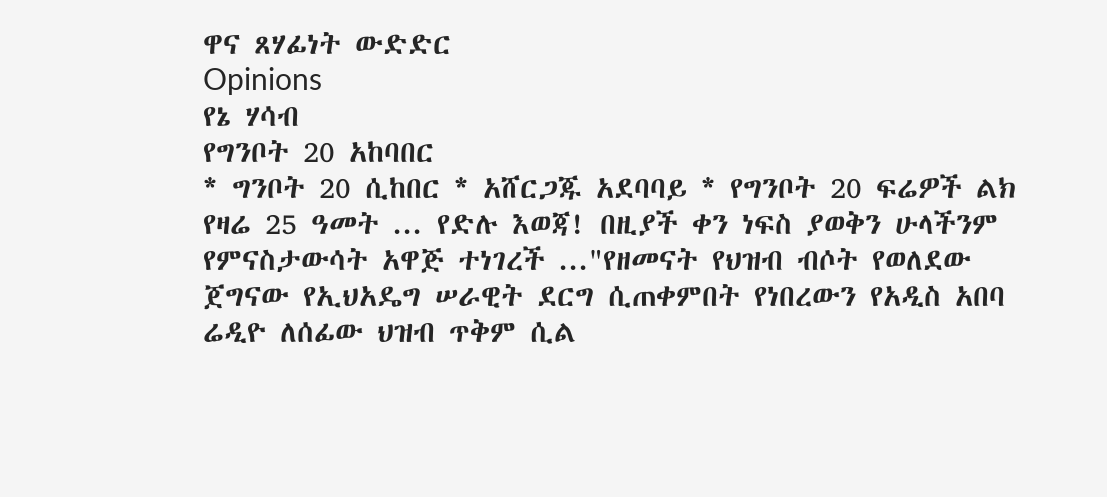ዋና ጸሃፊነት ውድድር
Opinions
የኔ ሃሳብ
የግንቦት 20 አከባበር
* ግንቦት 20 ሲከበር * አሸርጋጁ አደባባይ * የግንቦት 20 ፍሬዎች ልክ የዛሬ 25 ዓመት ... የድሉ እወጃ! በዚያች ቀን ነፍስ ያወቅን ሁላችንም የምናስታውሳት አዋጅ ተነገረች ..."የዘመናት የህዝብ ብሶት የወለደው ጀግናው የኢህአዴግ ሠራዊት ደርግ ሲጠቀምበት የነበረውን የአዲስ አበባ ሬዲዮ ለሰፊው ህዝብ ጥቅም ሲል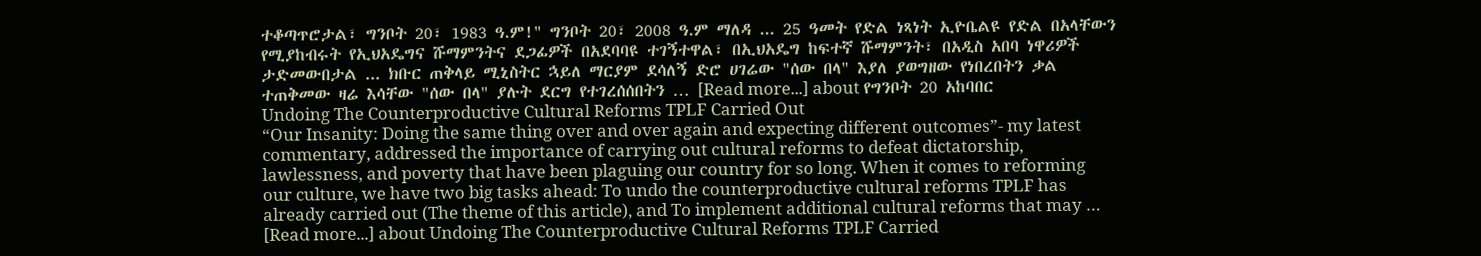ተቆጣጥሮታል፣ ግንቦት 20፣ 1983 ዓ.ም!" ግንቦት 20፣ 2008 ዓ.ም ማለዳ ... 25 ዓመት የድል ነጻነት ኢዮቤልዩ የድል በአላቸውን የሚያከብሩት የኢህአዴግና ሹማምንትና ደጋፊዎች በአደባባዩ ተገኝተዋል፣ በኢህአዴግ ከፍተኛ ሹማምንት፣ በአዲስ አበባ ነዋሪዎች ታድመውበታል ... ክቡር ጠቅላይ ሚኒስትር ኋይለ ማርያም ደሳለኝ ድሮ ሀገሬው "ሰው በላ" እያለ ያወግዘው የነበረበትን ቃል ተጠቅመው ዛሬ እሳቸው "ሰው በላ" ያሉት ደርግ የተገረሰሰበትን … [Read more...] about የግንቦት 20 አከባበር
Undoing The Counterproductive Cultural Reforms TPLF Carried Out
“Our Insanity: Doing the same thing over and over again and expecting different outcomes”- my latest commentary, addressed the importance of carrying out cultural reforms to defeat dictatorship, lawlessness, and poverty that have been plaguing our country for so long. When it comes to reforming our culture, we have two big tasks ahead: To undo the counterproductive cultural reforms TPLF has already carried out (The theme of this article), and To implement additional cultural reforms that may … [Read more...] about Undoing The Counterproductive Cultural Reforms TPLF Carried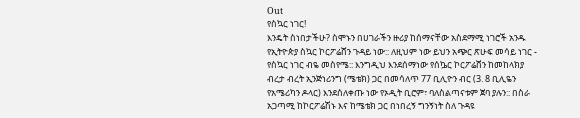Out
የስኳር ነገር!
እንዴት ስነበታችሁ? ስሞኑን በሀገራችን ዙሪያ ከሰማናቸው አስደማሚ ነገሮች አንዱ የኢትዮጵያ ስኳር ኮርፖሬሸን ጉዳይ ነው:: ለዚህም ነው ይህን አጭር ጽሁፍ መሳይ ነገር - የስኳር ነገር ብዬ መስየሜ:: እንግዲህ እንደሰማነው የሰኴር ኮርፖሬሸን ከመከላክያ ብረታ ብረት ኢንጅነሪንግ (ሜቴክ) ጋር በመሳለጥ 77 ቢሊዮን ብር (3. 8 ቢሊዬን የአሜሪካን ዶላር) እንደሰለቀጡ ነው የኦዲት ቢሮም፣ ባለስልጣናቱም ጀባ ያሉን:: በስራ አጋጣሚ ከኮርፖሬሽኑ እና ከሜቴክ ጋር በነበረኝ ግንኝነት ስለ ጉዳዩ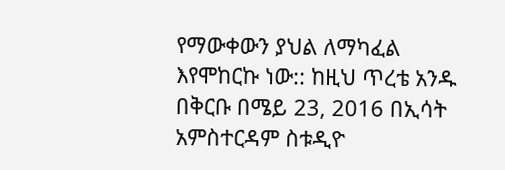የማውቀውን ያህል ለማካፈል እየሞከርኩ ነው:: ከዚህ ጥረቴ አንዱ በቅርቡ በሜይ 23, 2016 በኢሳት አምስተርዳም ስቱዲዮ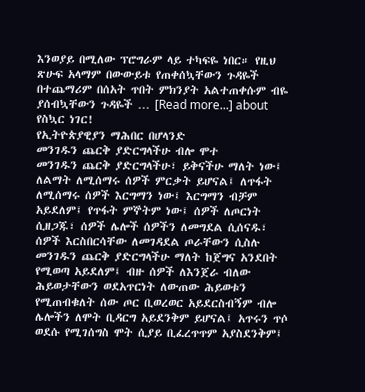እንወያይ በሚለው ፕሮግራም ላይ ተካፍዬ ነበር። የዚህ ጽሁፍ አላማም በውውይቱ የጠቀሰኳቸውን ጉዳዬች በተጨማሪም በሰአት ጥበት ምክንያት አልተጠቀሱም ብዬ ያሰብኳቸውን ጉዳዬች … [Read more...] about የስኳር ነገር!
የኢትዮጵያዊያን ማሕበር በሆላንድ
መንገዱን ጨርቅ ያድርግላችሁ ብሎ ሞተ
መንገዱን ጨርቅ ያድርግላችሁ፣ ይቅናችሁ ማለት ነው፤ ለልማት ለሚሰማሩ ሰዎች ምርቃት ይሆናል፤ ለጥፋት ለሚሰማሩ ሰዎች እርግማን ነው፤ እርግማን ብቻም አይደለም፤ የጥፋት ምኞትም ነው፤ ሰዎች ለጦርነት ሲዘጋጁ፣ ሰዎች ሌሎች ሰዎችን ለመግደል ሲሰናዱ፣ ሰዎች እርስበርሳቸው ለመገዳደል ጦራቸውን ሲስሉ መንገዱን ጨርቅ ያድርግላችሁ ማለት ከጀግና አንደበት የሚወጣ አይደለም፤ ብዙ ሰዎች ለእንጀራ ብለው ሕይወታቸውን ወደአጥርነት ለውጠው ሕይወቱን የሚጠብቁለት ሰው ጦር ቢወረወር አይደርስብኝም ብሎ ሌሎችን ለሞት ቢዳርግ አይደንቅም ይሆናል፤ አጥሩን ጥሶ ወደሱ የሚገሰግስ ሞት ሲያይ ቢፈረጥጥም አያስደንቅም፤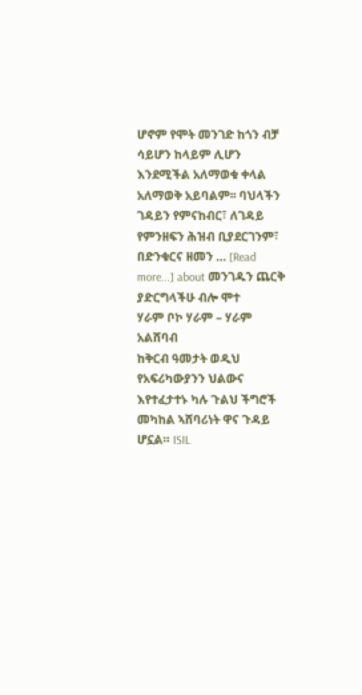ሆኖም የሞት መንገድ ከጎን ብቻ ሳይሆን ከላይም ሊሆን እንደሚችል አለማወቁ ቀላል አለማወቅ አይባልም፡፡ ባህላችን ገዳይን የምናከብር፣ ለገዳይ የምንዘፍን ሕዝብ ቢያደርገንም፣ በድንቁርና ዘመን … [Read more...] about መንገዱን ጨርቅ ያድርግላችሁ ብሎ ሞተ
ሃራም ቦኮ ሃራም – ሃራም አልሸባብ
ከቅርብ ዓመታት ወዲህ የአፍሪካውያንን ህልውና እየተፈታተኑ ካሉ ጉልህ ችግሮች መካከል ኣሸባሪነት ዋና ጉዳይ ሆኗል። ISIL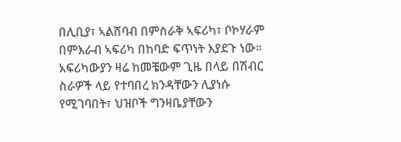በሊቢያ፣ ኣልሸባብ በምስራቅ ኣፍሪካ፣ ቦኮሃራም በምእራብ ኣፍሪካ በከባድ ፍጥነት እያደጉ ነው። አፍሪካውያን ዛሬ ከመቼውም ጊዜ በላይ በሽብር ስራዎች ላይ የተባበረ ክንዳቸውን ሊያነሱ የሚገባበት፣ ህዝቦች ግንዛቤያቸውን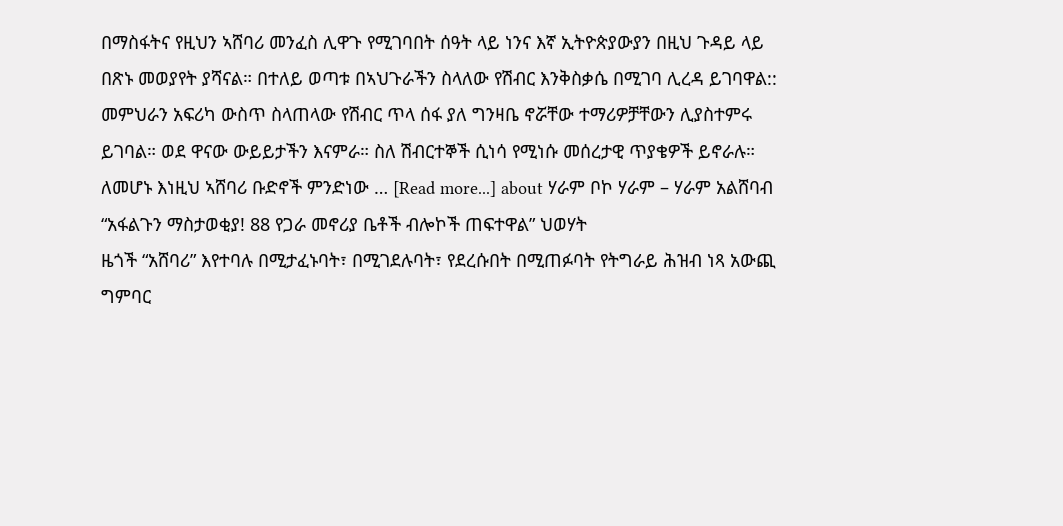በማስፋትና የዚህን ኣሸባሪ መንፈስ ሊዋጉ የሚገባበት ሰዓት ላይ ነንና እኛ ኢትዮጵያውያን በዚህ ጉዳይ ላይ በጽኑ መወያየት ያሻናል። በተለይ ወጣቱ በኣህጉራችን ስላለው የሽብር እንቅስቃሴ በሚገባ ሊረዳ ይገባዋል:: መምህራን አፍሪካ ውስጥ ስላጠላው የሽብር ጥላ ሰፋ ያለ ግንዛቤ ኖሯቸው ተማሪዎቻቸውን ሊያስተምሩ ይገባል። ወደ ዋናው ውይይታችን እናምራ። ስለ ሽብርተኞች ሲነሳ የሚነሱ መሰረታዊ ጥያቄዎች ይኖራሉ። ለመሆኑ እነዚህ ኣሸባሪ ቡድኖች ምንድነው … [Read more...] about ሃራም ቦኮ ሃራም – ሃራም አልሸባብ
“አፋልጉን ማስታወቂያ! 88 የጋራ መኖሪያ ቤቶች ብሎኮች ጠፍተዋል” ህወሃት
ዜጎች “አሸባሪ” እየተባሉ በሚታፈኑባት፣ በሚገደሉባት፣ የደረሱበት በሚጠፉባት የትግራይ ሕዝብ ነጻ አውጪ ግምባር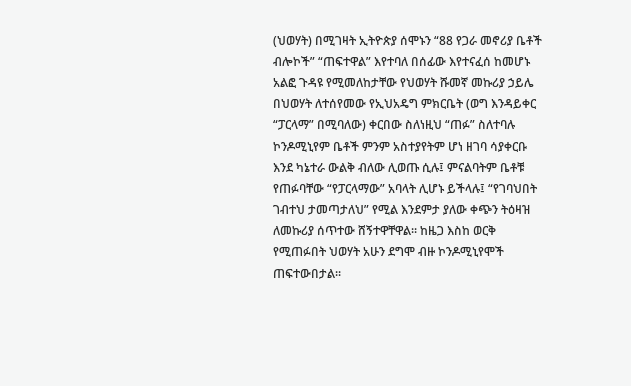(ህወሃት) በሚገዛት ኢትዮጵያ ሰሞኑን “88 የጋራ መኖሪያ ቤቶች ብሎኮች” “ጠፍተዋል” እየተባለ በሰፊው እየተናፈሰ ከመሆኑ አልፎ ጉዳዩ የሚመለከታቸው የህወሃት ሹመኛ መኩሪያ ኃይሌ በህወሃት ለተሰየመው የኢህአዴግ ምክርቤት (ወግ እንዳይቀር “ፓርላማ” በሚባለው) ቀርበው ስለነዚህ “ጠፉ” ስለተባሉ ኮንዶሚኒየም ቤቶች ምንም አስተያየትም ሆነ ዘገባ ሳያቀርቡ እንደ ካኔተራ ውልቅ ብለው ሊወጡ ሲሉ፤ ምናልባትም ቤቶቹ የጠፉባቸው “የፓርላማው” አባላት ሊሆኑ ይችላሉ፤ “የገባህበት ገብተህ ታመጣታለህ” የሚል እንደምታ ያለው ቀጭን ትዕዛዝ ለመኩሪያ ሰጥተው ሸኝተዋቸዋል፡፡ ከዜጋ እስከ ወርቅ የሚጠፉበት ህወሃት አሁን ደግሞ ብዙ ኮንዶሚኒየሞች ጠፍተውበታል፡፡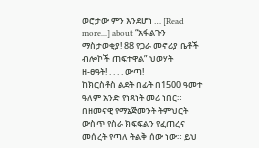ወሮታው ምን እንደሆነ … [Read more...] about “አፋልጉን ማስታወቂያ! 88 የጋራ መኖሪያ ቤቶች ብሎኮች ጠፍተዋል” ህወሃት
ዘ-ፀዓት! . . . . ውጣ!
ከክርስቶስ ልደት በፊት በ1500 ዓመተ ዓለም አንድ የነጻነት መሪ ነበር። በዘመናዊ የማኔጅመንት ትምህርት ውስጥ የስራ ክፍፍልን የፈጠረና መሰረት የጣለ ትልቅ ሰው ነው። ይህ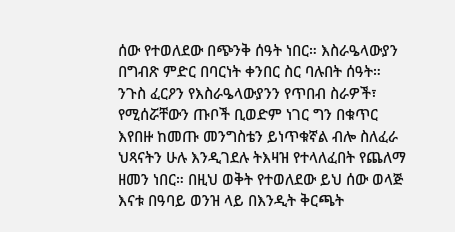ሰው የተወለደው በጭንቅ ሰዓት ነበር። እስራዔላውያን በግብጽ ምድር በባርነት ቀንበር ስር ባሉበት ሰዓት። ንጉስ ፈርዖን የእስራዔላውያንን የጥበብ ስራዎች፣ የሚሰሯቸውን ጡቦች ቢወድም ነገር ግን በቁጥር እየበዙ ከመጡ መንግስቴን ይነጥቁኛል ብሎ ስለፈራ ህጻናትን ሁሉ እንዲገደሉ ትእዛዝ የተላለፈበት የጨለማ ዘመን ነበር። በዚህ ወቅት የተወለደው ይህ ሰው ወላጅ እናቱ በዓባይ ወንዝ ላይ በእንዲት ቅርጫት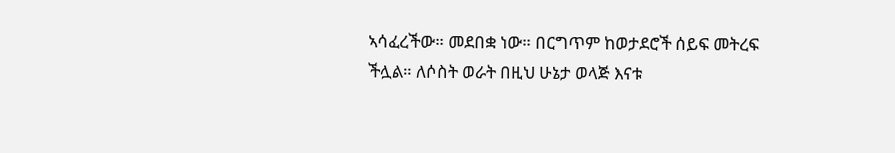ኣሳፈረችው። መደበቋ ነው። በርግጥም ከወታደሮች ሰይፍ መትረፍ ችሏል። ለሶስት ወራት በዚህ ሁኔታ ወላጅ እናቱ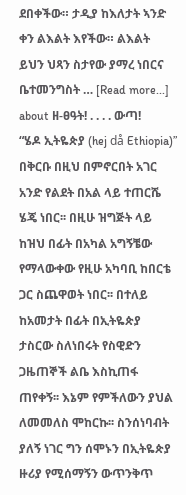ደበቀችው። ታዲያ ከእለታት ኣንድ ቀን ልእልት እየችው። ልእልት ይህን ህጻን ስታየው ያማረ ነበርና ቤተመንግስት … [Read more...] about ዘ-ፀዓት! . . . . ውጣ!
“ሄዶ ኢትዬጵያ (hej då Ethiopia)”
በቅርቡ በዚህ በምኖርበት አገር አንድ የልደት በአል ላይ ተጠርሼ ሄጄ ነበር፡፡ በዚሁ ዝግጅት ላይ ከዝህ በፊት በአካል አግኝቼው የማላውቀው የዚሁ አካባቢ ከበርቴ ጋር ስጨዋወት ነበር፡፡ በተለይ ከአመታት በፊት በኢትዬጵያ ታስርው ስለነበሩት የስዊድን ጋዜጠኞች ልቤ እስኪጠፋ ጠየቀኝ፡፡ እኔም የምችለውን ያህል ለመመለስ ሞከርኩ፡፡ ስንሰነባብት ያለኝ ነገር ግን ሰሞኑን በኢትዬጵያ ዙሪያ የሚሰማኝን ውጥንቅጥ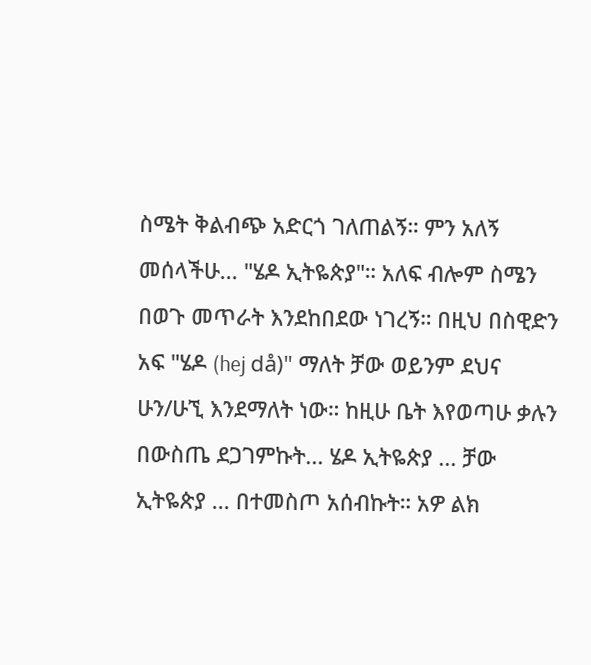ስሜት ቅልብጭ አድርጎ ገለጠልኝ። ምን አለኝ መሰላችሁ... "ሄዶ ኢትዬጵያ"። አለፍ ብሎም ስሜን በወጉ መጥራት እንደከበደው ነገረኝ። በዚህ በስዊድን አፍ "ሄዶ (hej då)" ማለት ቻው ወይንም ደህና ሁን/ሁኚ እንደማለት ነው። ከዚሁ ቤት እየወጣሁ ቃሉን በውስጤ ደጋገምኩት... ሄዶ ኢትዬጵያ ... ቻው ኢትዬጵያ ... በተመስጦ አሰብኩት። አዎ ልክ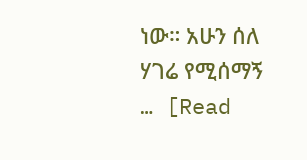ነው። አሁን ሰለ ሃገሬ የሚሰማኝ … [Read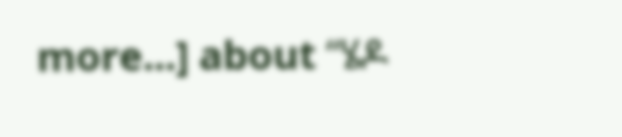more...] about “ሄዶ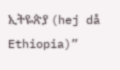ኢትዬጵያ (hej då Ethiopia)”